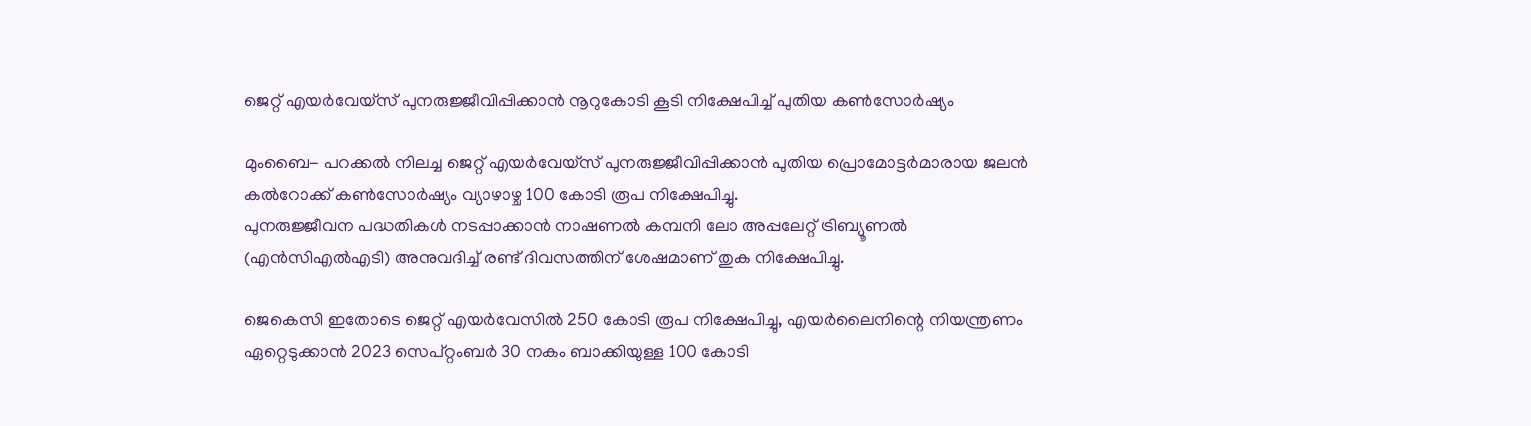ജെറ്റ് എയര്‍വേയ്സ് പുനരുജ്ജീവിപ്പിക്കാന്‍ നൂറുകോടി കൂടി നിക്ഷേപിച്ച് പുതിയ കണ്‍സോര്‍ഷ്യം

മുംബൈ- പറക്കല്‍ നിലച്ച ജെറ്റ് എയര്‍വേയ്സ് പുനരുജ്ജീവിപ്പിക്കാന്‍ പുതിയ പ്രൊമോട്ടര്‍മാരായ ജലന്‍ കല്‍റോക്ക് കണ്‍സോര്‍ഷ്യം വ്യാഴാഴ്ച 100 കോടി രൂപ നിക്ഷേപിച്ചു.
പുനരുജ്ജീവന പദ്ധതികള്‍ നടപ്പാക്കാന്‍ നാഷണല്‍ കമ്പനി ലോ അപ്പലേറ്റ് ട്രിബ്യൂണല്‍ (എന്‍സിഎല്‍എടി) അനുവദിച്ച് രണ്ട് ദിവസത്തിന് ശേഷമാണ് തുക നിക്ഷേപിച്ചു.

ജെകെസി ഇതോടെ ജെറ്റ് എയര്‍വേസില്‍ 250 കോടി രൂപ നിക്ഷേപിച്ചു, എയര്‍ലൈനിന്റെ നിയന്ത്രണം ഏറ്റെടുക്കാന്‍ 2023 സെപ്റ്റംബര്‍ 30 നകം ബാക്കിയുള്ള 100 കോടി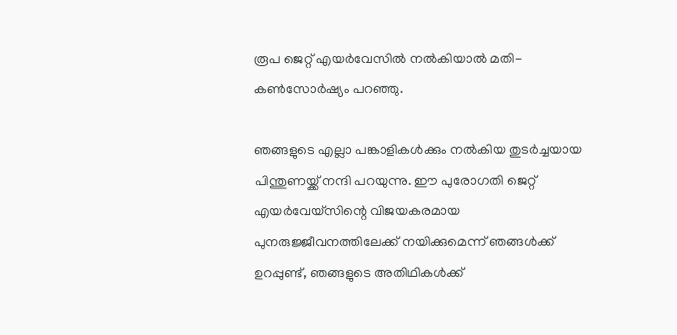രൂപ ജെറ്റ് എയര്‍വേസില്‍ നല്‍കിയാല്‍ മതി- കണ്‍സോര്‍ഷ്യം പറഞ്ഞു.

ഞങ്ങളുടെ എല്ലാ പങ്കാളികള്‍ക്കും നല്‍കിയ തുടര്‍ച്ചയായ പിന്തുണയ്ക്ക് നന്ദി പറയുന്നു. ഈ പുരോഗതി ജെറ്റ് എയര്‍വേയ്സിന്റെ വിജയകരമായ പുനരുജ്ജീവനത്തിലേക്ക് നയിക്കുമെന്ന് ഞങ്ങള്‍ക്ക് ഉറപ്പുണ്ട്, ഞങ്ങളുടെ അതിഥികള്‍ക്ക്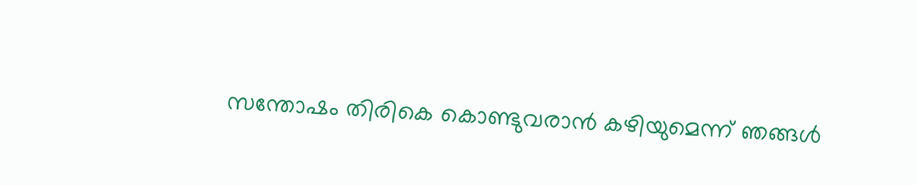സന്തോഷം തിരികെ കൊണ്ടുവരാന്‍ കഴിയുമെന്ന് ഞങ്ങള്‍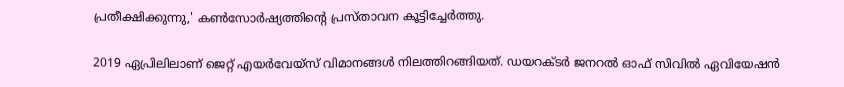പ്രതീക്ഷിക്കുന്നു,' കണ്‍സോര്‍ഷ്യത്തിന്റെ പ്രസ്താവന കൂട്ടിച്ചേര്‍ത്തു.

2019 ഏപ്രിലിലാണ് ജെറ്റ് എയര്‍വേയ്സ് വിമാനങ്ങള്‍ നിലത്തിറങ്ങിയത്. ഡയറക്ടര്‍ ജനറല്‍ ഓഫ് സിവില്‍ ഏവിയേഷന്‍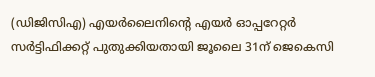(ഡിജിസിഎ) എയര്‍ലൈനിന്റെ എയര്‍ ഓപ്പറേറ്റര്‍ സര്‍ട്ടിഫിക്കറ്റ് പുതുക്കിയതായി ജൂലൈ 31ന് ജെകെസി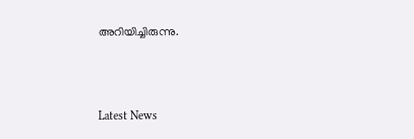അറിയിച്ചിരുന്നു.



Latest News